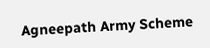Agneepath Army Scheme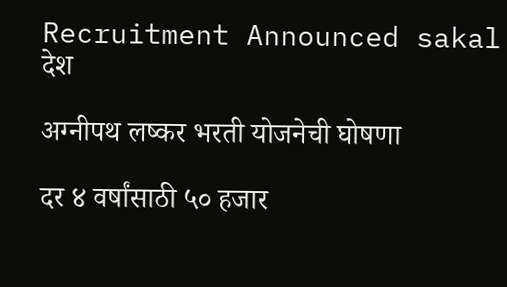Recruitment Announced sakal
देश

अग्नीपथ लष्कर भरती योजनेची घोषणा

दर ४ वर्षांसाठी ५० हजार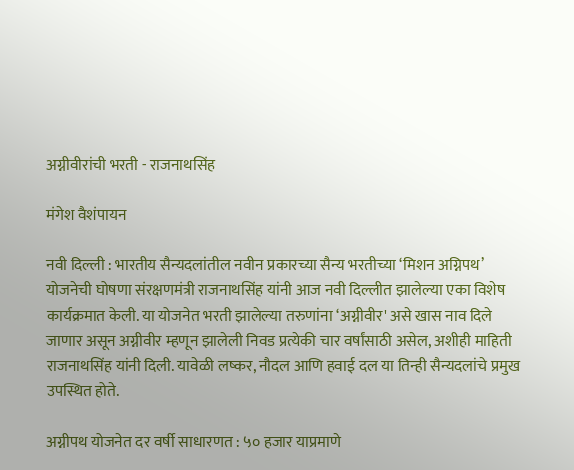अग्नीवीरांची भरती - राजनाथसिंह

मंगेश वैशंपायन

नवी दिल्ली : भारतीय सैन्यदलांतील नवीन प्रकारच्या सैन्य भरतीच्या ‘मिशन अग्निपथ’ योजनेची घोषणा संरक्षणमंत्री राजनाथसिंह यांनी आज नवी दिल्लीत झालेल्या एका विशेष कार्यक्रमात केली. या योजनेत भरती झालेल्या तरुणांना ‘अग्नीवीर' असे खास नाव दिले जाणार असून अग्नीवीर म्हणून झालेली निवड प्रत्येकी चार वर्षांसाठी असेल, अशीही माहिती राजनाथसिंह यांनी दिली. यावेळी लष्कर, नौदल आणि हवाई दल या तिन्ही सैन्यदलांचे प्रमुख उपस्थित होते.

अग्नीपथ योजनेत दर वर्षी साधारणत : ५० हजार याप्रमाणे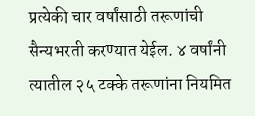प्रत्येकी चार वर्षांसाठी तरूणांची सैन्यभरती करण्यात येईल. ४ वर्षांनी त्यातील २५ टक्के तरूणांना नियमित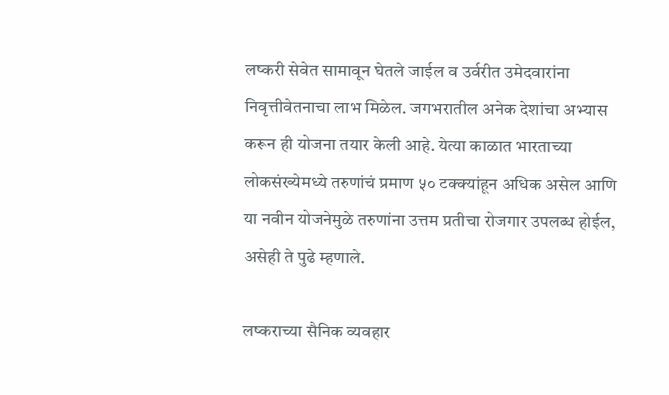लष्करी सेवेत सामावून घेतले जाईल व उर्वरीत उमेदवारांना निवृत्तीवेतनाचा लाभ मिळेल. जगभरातील अनेक देशांचा अभ्यास करून ही योजना तयार केली आहे. येत्या काळात भारताच्या लोकसंख्येमध्ये तरुणांचं प्रमाण ५० टक्क्यांहून अधिक असेल आणि या नवीन योजनेमुळे तरुणांना उत्तम प्रतीचा रोजगार उपलब्ध होईल, असेही ते पुढे म्हणाले.

लष्कराच्या सैनिक व्यवहार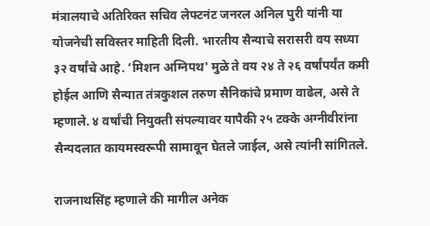मंत्रालयाचे अतिरिक्त सचिव लेफ्टनंट जनरल अनिल पुरी यांनी या योजनेची सविस्तर माहिती दिली. भारतीय सैन्याचे सरासरी वय सध्या ३२ वर्षांचे आहे. ‘मिशन अग्निपथ' मुळे ते वय २४ ते २६ वर्षांपर्यंत कमी होईल आणि सैन्यात तंत्रकुशल तरुण सैनिकांचे प्रमाण वाढेल, असे ते म्हणाले. ४ वर्षांची नियुक्ती संपल्यावर यापैकी २५ टक्के अग्नीवीरांना सैन्यदलात कायमस्वरूपी सामावून घेतले जाईल, असे त्यांनी सांगितले.

राजनाथसिंह म्हणाले की मागील अनेक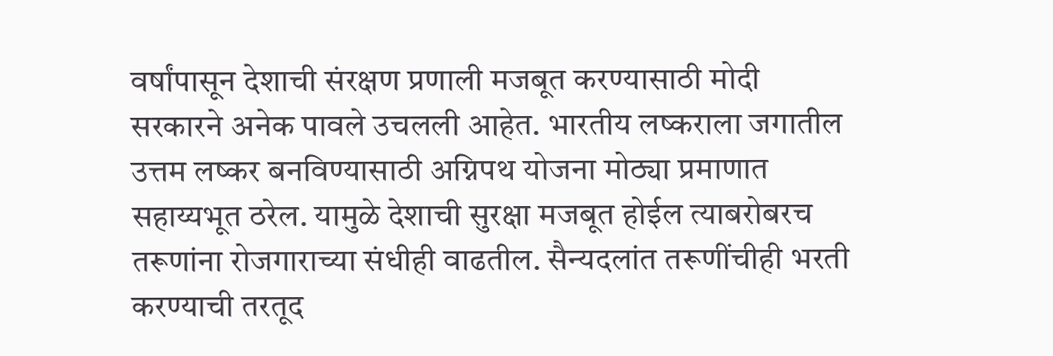वर्षांपासून देशाची संरक्षण प्रणाली मजबूत करण्यासाठी मोदी सरकारने अनेक पावले उचलली आहेत. भारतीय लष्कराला जगातील उत्तम लष्कर बनविण्यासाठी अग्निपथ योजना मोठ्या प्रमाणात सहाय्यभूत ठरेल. यामुळे देशाची सुरक्षा मजबूत होईल त्याबरोबरच तरूणांना रोजगाराच्या संधीही वाढतील. सैन्यदलांत तरूणींचीही भरती करण्याची तरतूद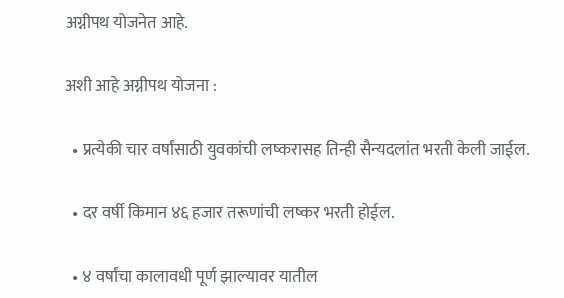अग्नीपथ योजनेत आहे.

अशी आहे अग्नीपथ योजना :

  • प्रत्येकी चार वर्षांसाठी युवकांची लष्करासह तिन्ही सैन्यदलांत भरती केली जाईल.

  • दर वर्षी किमान ४६ हजार तरूणांची लष्कर भरती होईल.

  • ४ वर्षांचा कालावधी पूर्ण झाल्यावर यातील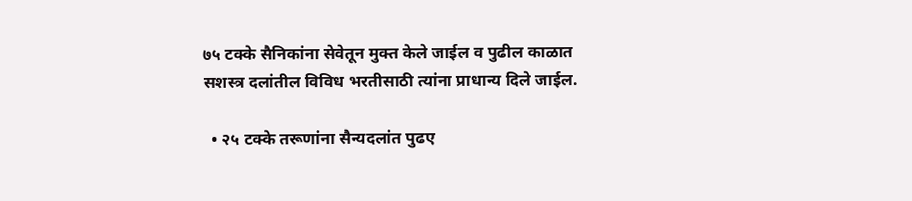७५ टक्के सैनिकांना सेवेतून मुक्त केले जाईल व पुढील काळात सशस्त्र दलांतील विविध भरतीसाठी त्यांना प्राधान्य दिले जाईल.

  • २५ टक्के तरूणांना सैन्यदलांत पुढए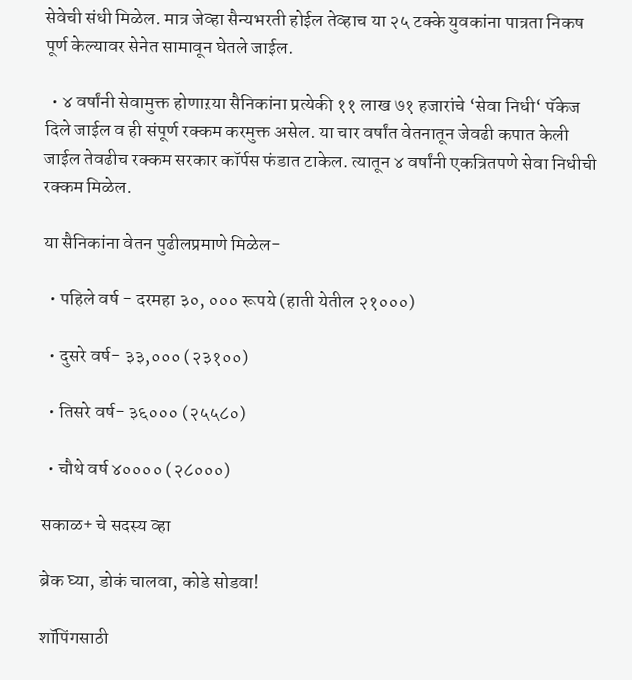सेवेची संधी मिळेल. मात्र जेव्हा सैन्यभरती होईल तेव्हाच या २५ टक्के युवकांना पात्रता निकष पूर्ण केल्यावर सेनेत सामावून घेतले जाईल.

  • ४ वर्षांनी सेवामुक्त होणाऱया सैनिकांना प्रत्येकी ११ लाख ७१ हजारांचे ‘सेवा निधी‘ पॅकेज दिले जाईल व ही संपूर्ण रक्कम करमुक्त असेल. या चार वर्षांत वेतनातून जेवढी कपात केली जाईल तेवढीच रक्कम सरकार कॉर्पस फंडात टाकेल. त्यातून ४ वर्षांनी एकत्रितपणे सेवा निधीची रक्कम मिळेल.

या सैनिकांना वेतन पुढीलप्रमाणे मिळेल-

  • पहिले वर्ष - दरमहा ३०, ००० रूपये (हाती येतील २१०००)

  • दुसरे वर्ष- ३३,००० (२३१००)

  • तिसरे वर्ष- ३६००० (२५५८०)

  • चौथे वर्ष ४०००० (२८०००)

सकाळ+ चे सदस्य व्हा

ब्रेक घ्या, डोकं चालवा, कोडे सोडवा!

शॉपिंगसाठी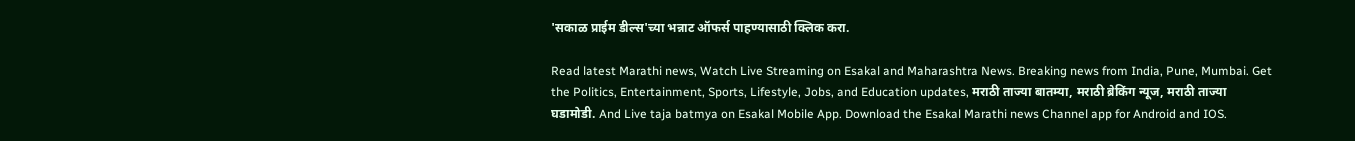'सकाळ प्राईम डील्स'च्या भन्नाट ऑफर्स पाहण्यासाठी क्लिक करा.

Read latest Marathi news, Watch Live Streaming on Esakal and Maharashtra News. Breaking news from India, Pune, Mumbai. Get the Politics, Entertainment, Sports, Lifestyle, Jobs, and Education updates, मराठी ताज्या बातम्या, मराठी ब्रेकिंग न्यूज, मराठी ताज्या घडामोडी. And Live taja batmya on Esakal Mobile App. Download the Esakal Marathi news Channel app for Android and IOS.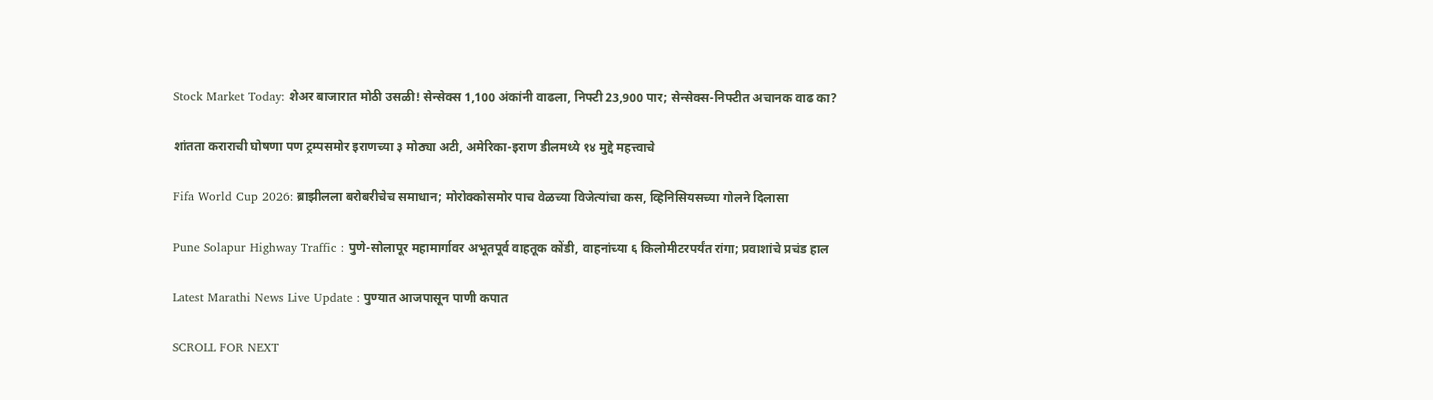Stock Market Today: शेअर बाजारात मोठी उसळी! सेन्सेक्स 1,100 अंकांनी वाढला, निफ्टी 23,900 पार; सेन्सेक्स-निफ्टीत अचानक वाढ का?

शांतता कराराची घोषणा पण ट्रम्पसमोर इराणच्या ३ मोठ्या अटी, अमेरिका-इराण डीलमध्ये १४ मुद्दे महत्त्वाचे

Fifa World Cup 2026: ब्राझीलला बरोबरीचेच समाधान; मोरोक्कोसमोर पाच वेळच्या विजेत्यांचा कस, व्हिनिसियसच्या गोलने दिलासा

Pune Solapur Highway Traffic : पुणे-सोलापूर महामार्गावर अभूतपूर्व वाहतूक कोंडी, वाहनांच्या ६ किलोमीटरपर्यंत रांगा; प्रवाशांचे प्रचंड हाल

Latest Marathi News Live Update : पुण्यात आजपासून पाणी कपात

SCROLL FOR NEXT